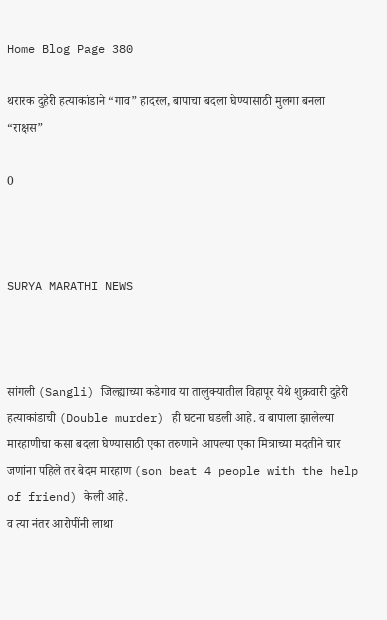Home Blog Page 380

थरारक दुहेरी हत्याकांडाने “गाव” हादरल, बापाचा बदला घेण्यासाठी मुलगा बनला “राक्षस”

0



SURYA MARATHI NEWS



सांगली (Sangli) जिल्ह्याच्या कडेगाव या तालुक्यातील विहापूर येथे शुक्रवारी दुहेरी हत्याकांडाची (Double murder) ही घटना घडली आहे. व बापाला झालेल्या मारहाणीचा कसा बदला घेण्यासाठी एका तरुणाने आपल्या एका मित्राच्या मदतीने चार जणांना पहिले तर बेदम मारहाण (son beat 4 people with the help of friend) केली आहे.
व त्या नंतर आरोपींनी लाथा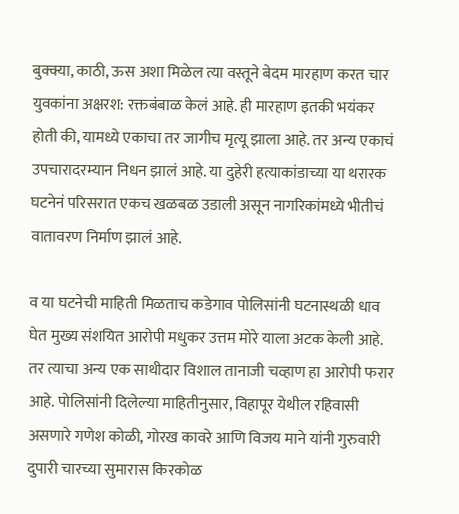बुक्क्या, काठी, ऊस अशा मिळेल त्या वस्तूने बेदम मारहाण करत चार युवकांना अक्षरश: रक्तबंबाळ केलं आहे. ही मारहाण इतकी भयंकर होती की, यामध्ये एकाचा तर जागीच मृत्यू झाला आहे. तर अन्य एकाचं उपचारादरम्यान निधन झालं आहे. या दुहेरी हत्याकांडाच्या या थरारक घटनेनं परिसरात एकच खळबळ उडाली असून नागरिकांमध्ये भीतीचं वातावरण निर्माण झालं आहे.

व या घटनेची माहिती मिळताच कडेगाव पोलिसांनी घटनास्थळी धाव घेत मुख्य संशयित आरोपी मधुकर उत्तम मोरे याला अटक केली आहे. तर त्याचा अन्य एक साथीदार विशाल तानाजी चव्हाण हा आरोपी फरार आहे. पोलिसांनी दिलेल्या माहितीनुसार, विहापूर येथील रहिवासी असणारे गणेश कोळी, गोरख कावरे आणि विजय माने यांनी गुरुवारी दुपारी चारच्या सुमारास किरकोळ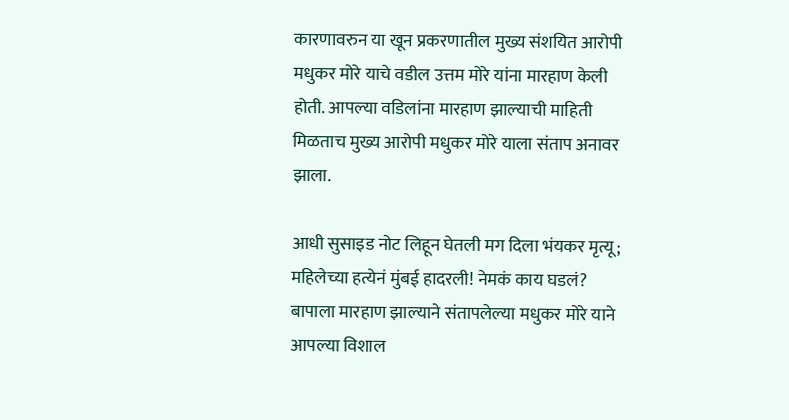कारणावरुन या खून प्रकरणातील मुख्य संशयित आरोपी मधुकर मोरे याचे वडील उत्तम मोरे यांना मारहाण केली होती. आपल्या वडिलांना मारहाण झाल्याची माहिती मिळताच मुख्य आरोपी मधुकर मोरे याला संताप अनावर झाला.

आधी सुसाइड नोट लिहून घेतली मग दिला भंयकर मृत्यू; महिलेच्या हत्येनं मुंबई हादरली! नेमकं काय घडलं? बापाला मारहाण झाल्याने संतापलेल्या मधुकर मोरे याने आपल्या विशाल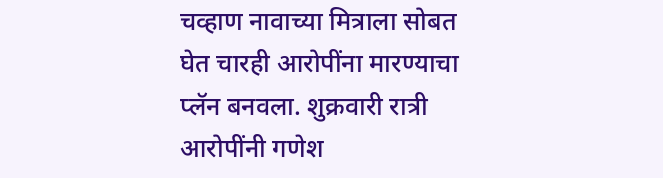चव्हाण नावाच्या मित्राला सोबत घेत चारही आरोपींना मारण्याचा प्लॅन बनवला. शुक्रवारी रात्री आरोपींनी गणेश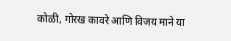कोळी, गोरख कावरे आणि विजय माने या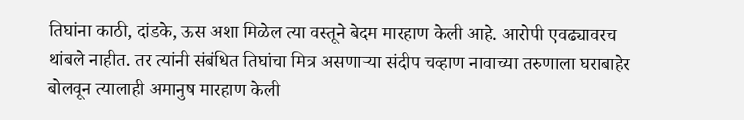तिघांना काठी, दांडके, ऊस अशा मिळेल त्या वस्तूने बेदम मारहाण केली आहे. आरोपी एवढ्यावरच थांबले नाहीत. तर त्यांनी संबंधित तिघांचा मित्र असणाऱ्या संदीप चव्हाण नावाच्या तरुणाला घराबाहेर बोलवून त्यालाही अमानुष मारहाण केली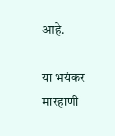आहे.

या भयंकर मारहाणी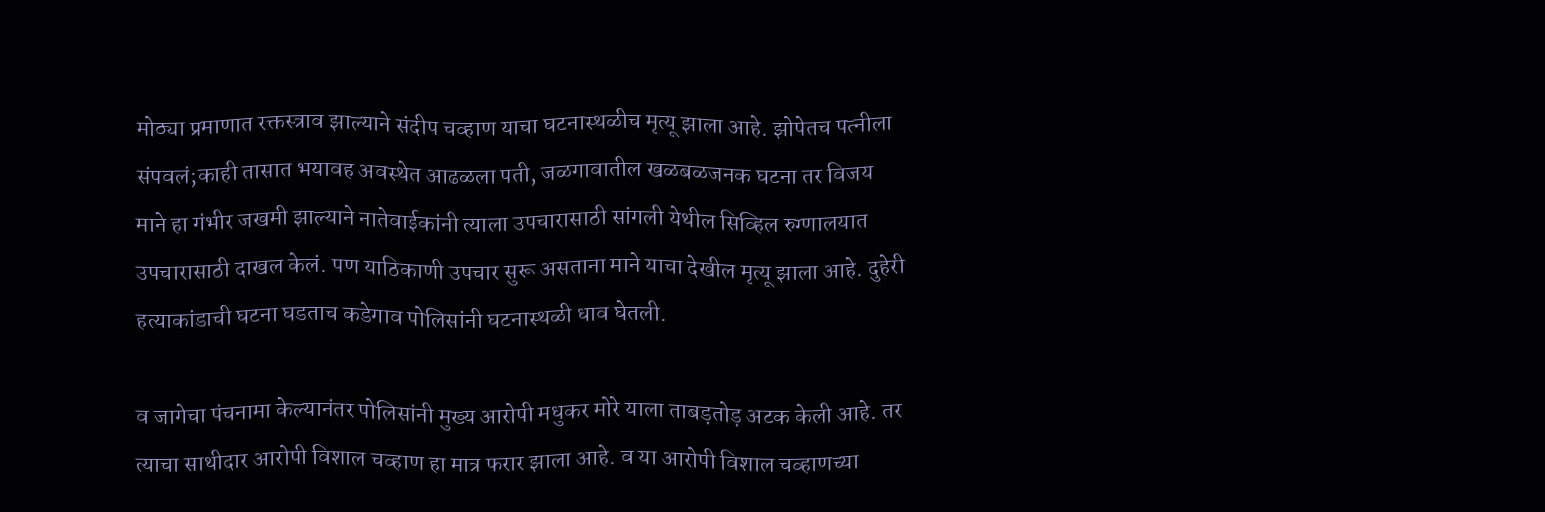मोठ्या प्रमाणात रक्तस्त्राव झाल्याने संदीप चव्हाण याचा घटनास्थळीच मृत्यू झाला आहे. झोपेतच पत्नीला संपवलं;काही तासात भयावह अवस्थेत आढळला पती, जळगावातील खळबळजनक घटना तर विजय माने हा गंभीर जखमी झाल्याने नातेवाईकांनी त्याला उपचारासाठी सांगली येथील सिव्हिल रुग्णालयात उपचारासाठी दाखल केलं. पण याठिकाणी उपचार सुरू असताना माने याचा देखील मृत्यू झाला आहे. दुहेरी हत्याकांडाची घटना घडताच कडेगाव पोलिसांनी घटनास्थळी धाव घेतली.

व जागेचा पंचनामा केल्यानंतर पोलिसांनी मुख्य आरोपी मधुकर मोरे याला ताबड़तोड़ अटक केली आहे. तर त्याचा साथीदार आरोपी विशाल चव्हाण हा मात्र फरार झाला आहे. व या आरोपी विशाल चव्हाणच्या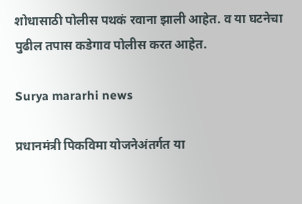शोधासाठी पोलीस पथकं रवाना झाली आहेत. व या घटनेचा पुढील तपास कडेगाव पोलीस करत आहेत.

Surya mararhi news

प्रधानमंत्री पिकविमा योजनेअंतर्गत या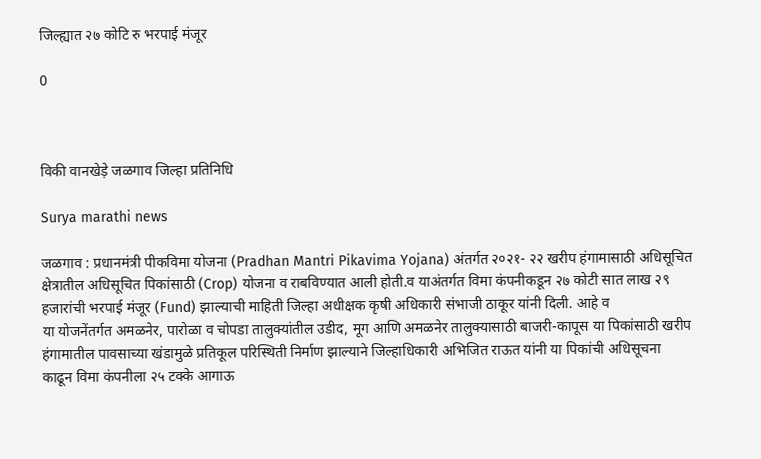जिल्ह्यात २७ कोटि रु भरपाई मंजूर

0



विकी वानखेड़े जळगाव जिल्हा प्रतिनिधि

Surya marathi news

जळगाव : प्रधानमंत्री पीकविमा योजना (Pradhan Mantri Pikavima Yojana) अंतर्गत २०२१- २२ खरीप हंगामासाठी अधिसूचित क्षेत्रातील अधिसूचित पिकांसाठी (Crop) योजना व राबविण्यात आली होती.व याअंतर्गत विमा कंपनीकडून २७ कोटी सात लाख २९ हजारांची भरपाई मंजूर (Fund) झाल्याची माहिती जिल्हा अधीक्षक कृषी अधिकारी संभाजी ठाकूर यांनी दिली. आहे व
या योजनेंतर्गत अमळनेर, पारोळा व चोपडा तालुक्यांतील उडीद, मूग आणि अमळनेर तालुक्यासाठी बाजरी-कापूस या पिकांसाठी खरीप हंगामातील पावसाच्या खंडामुळे प्रतिकूल परिस्थिती निर्माण झाल्याने जिल्हाधिकारी अभिजित राऊत यांनी या पिकांची अधिसूचना काढून विमा कंपनीला २५ टक्के आगाऊ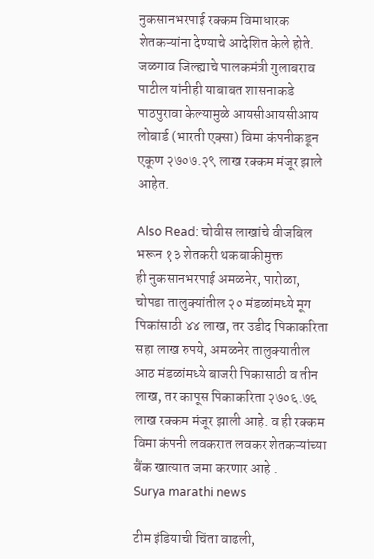नुकसानभरपाई रक्कम विमाधारक शेतकऱ्यांना देण्याचे आदेशित केले होते. जळगाव जिल्ह्याचे पालकमंत्री गुलाबराव पाटील यांनीही याबाबत शासनाकडे पाठपुरावा केल्यामुळे आयसीआयसीआय लोबार्ड (भारती एक्सा) विमा कंपनीकडून एकूण २७०७.२९ लाख रक्कम मंजूर झाले आहेत.

Also Read: चोवीस लाखांचे वीजबिल भरून १३ शेतकरी थकबाकीमुक्त
ही नुकसानभरपाई अमळनेर, पारोळा, चोपडा तालुक्यांतील २० मंडळांमध्ये मूग पिकांसाठी ४४ लाख, तर उडीद पिकाकरिता सहा लाख रुपये, अमळनेर तालुक्यातील आठ मंडळांमध्ये बाजरी पिकासाठी व तीन लाख, तर कापूस पिकाकरिता २७०६.७६ लाख रक्कम मंजूर झाली आहे. व ही रक्कम विमा कंपनी लवकरात लवकर शेतकऱ्यांच्या बैंक खात्यात जमा करणार आहे .
Surya marathi news

टीम इंडियाची चिंता वाढली,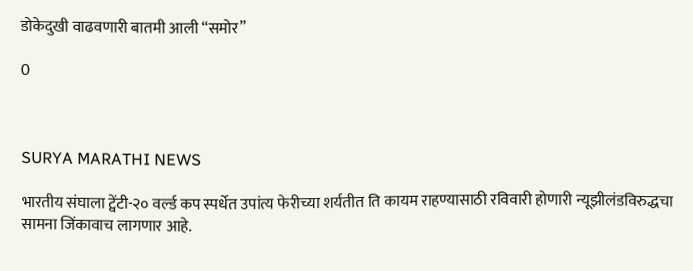डोकेदुखी वाढवणारी बातमी आली “समोर”

0



SURYA MARATHI NEWS

भारतीय संघाला ट्वेंटी-२० वर्ल्ड कप स्पर्धेत उपांत्य फेरीच्या शर्यतीत ति कायम राहण्यासाठी रविवारी होणारी न्यूझीलंडविरुद्धचा सामना जिंकावाच लागणार आहे.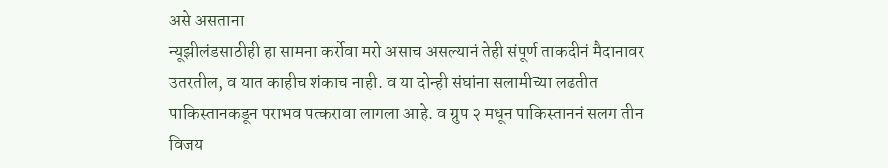असे असताना
न्यूझीलंडसाठीही हा सामना कर्रोवा मरो असाच असल्यानं तेही संपूर्ण ताकदीनं मैदानावर उतरतील, व यात काहीच शंकाच नाही. व या दोन्ही संघांना सलामीच्या लढतीत पाकिस्तानकडून पराभव पत्करावा लागला आहे. व ग्रुप २ मधून पाकिस्ताननं सलग तीन विजय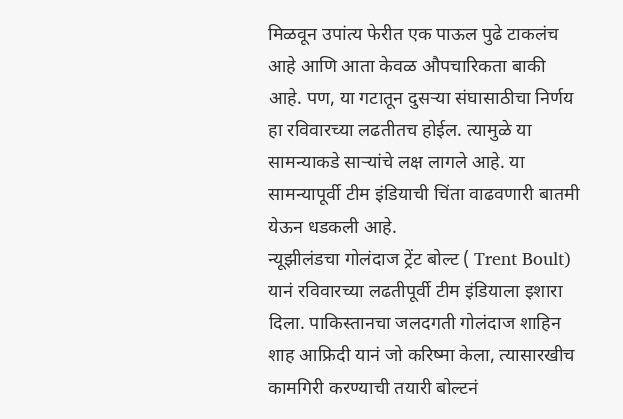मिळवून उपांत्य फेरीत एक पाऊल पुढे टाकलंच आहे आणि आता केवळ औपचारिकता बाकी आहे. पण, या गटातून दुसऱ्या संघासाठीचा निर्णय हा रविवारच्या लढतीतच होईल. त्यामुळे या सामन्याकडे साऱ्यांचे लक्ष लागले आहे. या सामन्यापूर्वी टीम इंडियाची चिंता वाढवणारी बातमी येऊन धडकली आहे.
न्यूझीलंडचा गोलंदाज ट्रेंट बोल्ट ( Trent Boult) यानं रविवारच्या लढतीपूर्वी टीम इंडियाला इशारा दिला. पाकिस्तानचा जलदगती गोलंदाज शाहिन शाह आफ्रिदी यानं जो करिष्मा केला, त्यासारखीच कामगिरी करण्याची तयारी बोल्टनं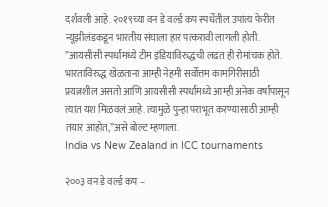दर्शवली आहे. २०१९च्या वन डे वर्ल्ड कप स्पर्धेतील उपांत्य फेरीत न्यूझीलंडकडून भारतीय संघाला हार पत्करावी लागली होती. ”आयसीसी स्पर्धांमध्ये टीम इंडियाविरुद्धची लढत ही रोमांचक होते. भारताविरुद्ध खेळताना आम्ही नेहमी सर्वोत्तम कामगिरीसाठी प्रयत्नशील असतो आणि आयसीसी स्पर्धांमध्ये आम्ही अनेक वर्षांपासून त्यात यश मिळवलं आहे. त्यामुळे पुन्हा पराभूत करण्यासाठी आम्ही तयार आहोत,”असे बोल्ट म्हणाला.
India vs New Zealand in ICC tournaments

२००३ वन डे वर्ल्ड कप –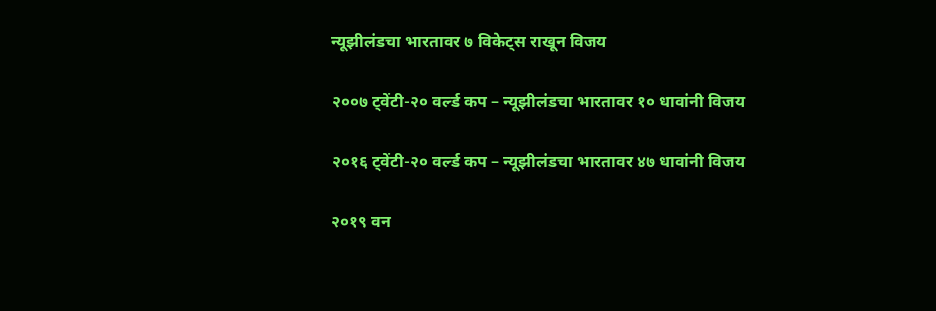न्यूझीलंडचा भारतावर ७ विकेट्स राखून विजय

२००७ ट्वेंटी-२० वर्ल्ड कप – न्यूझीलंडचा भारतावर १० धावांनी विजय

२०१६ ट्वेंटी-२० वर्ल्ड कप – न्यूझीलंडचा भारतावर ४७ धावांनी विजय

२०१९ वन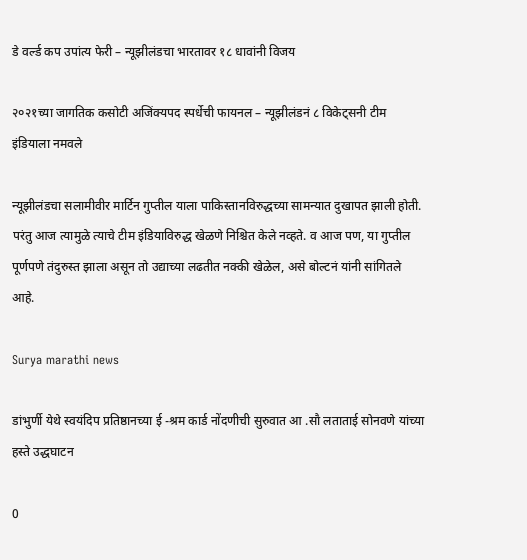डे वर्ल्ड कप उपांत्य फेरी – न्यूझीलंडचा भारतावर १८ धावांनी विजय

२०२१च्या जागतिक कसोटी अजिंक्यपद स्पर्धेची फायनल – न्यूझीलंडनं ८ विकेट्सनी टीम इंडियाला नमवले

न्यूझीलंडचा सलामीवीर मार्टिन गुप्तील याला पाकिस्तानविरुद्धच्या सामन्यात दुखापत झाली होती. परंतु आज त्यामुळे त्याचे टीम इंडियाविरुद्ध खेळणे निश्चित केले नव्हते. व आज पण, या गुप्तील पूर्णपणे तंदुरुस्त झाला असून तो उद्याच्या लढतीत नक्की खेळेल, असे बोल्टनं यांनी सांगितले आहे.

Surya marathi news

डांभुर्णी येथे स्वयंदिप प्रतिष्ठानच्या ई -श्रम कार्ड नोंदणीची सुरुवात आ .सौ लताताई सोनवणे यांच्या हस्ते उद्धघाटन

0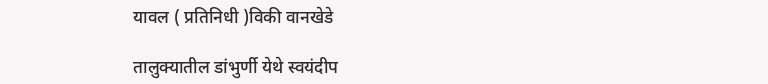यावल ( प्रतिनिधी )विकी वानखेडे

तालुक्यातील डांभुर्णी येथे स्वयंदीप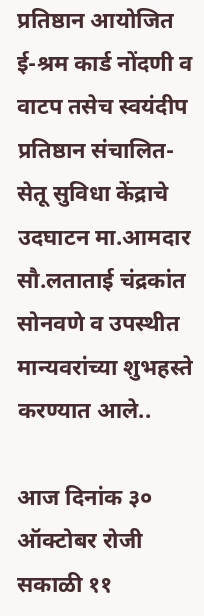प्रतिष्ठान आयोजित ई-श्रम कार्ड नोंदणी व वाटप तसेच स्वयंदीप प्रतिष्ठान संचालित- सेतू सुविधा केंद्राचे उदघाटन मा.आमदार सौ.लताताई चंद्रकांत सोनवणे व उपस्थीत मान्यवरांच्या शुभहस्ते करण्यात आले..

आज दिनांक ३० ऑक्टोबर रोजी सकाळी ११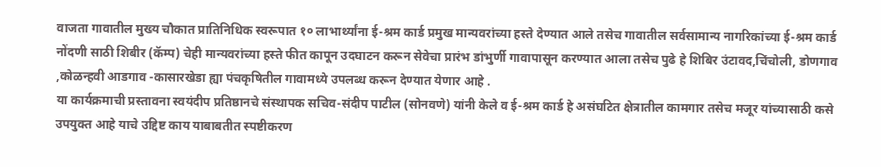वाजता गावातील मुख्य चौकात प्रातिनिधिक स्वरूपात १० लाभार्थ्यांना ई-श्रम कार्ड प्रमुख मान्यवरांच्या हस्ते देण्यात आले तसेच गावातील सर्वसामान्य नागरिकांच्या ई-श्रम कार्ड नोंदणी साठी शिबीर (कॅम्प) चेही मान्यवरांच्या हस्ते फीत कापून उदघाटन करून सेवेचा प्रारंभ डांभुर्णी गावापासून करण्यात आला तसेच पुढे हे शिबिर उंटावद,चिंचोली, डोणगाव ,कोळन्हवी आडगाव -कासारखेडा ह्या पंचकृषितील गावामध्ये उपलब्ध करून देण्यात येणार आहे .
या कार्यक्रमाची प्रस्तावना स्वयंदीप प्रतिष्ठानचे संस्थापक सचिव-संदीप पाटील (सोनवणे) यांनी केले व ई-श्रम कार्ड हे असंघटित क्षेत्रातील कामगार तसेच मजूर यांच्यासाठी कसे उपयुक्त आहे याचे उद्दिष्ट काय याबाबतीत स्पष्टीकरण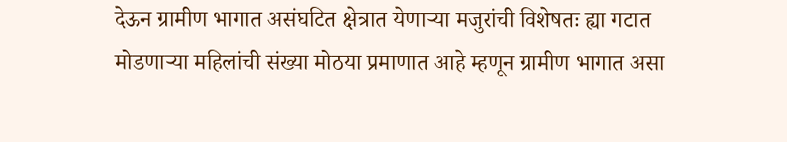देऊन ग्रामीण भागात असंघटित क्षेत्रात येणाऱ्या मजुरांची विशेषतः ह्या गटात मोडणाऱ्या महिलांची संख्या मोठया प्रमाणात आहे म्हणून ग्रामीण भागात असा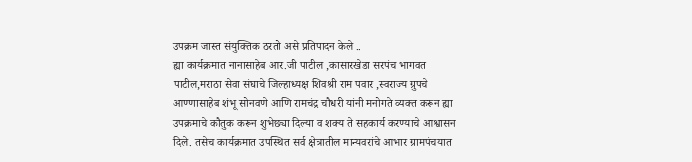उपक्रम जास्त संयुक्तिक ठरतो असे प्रतिपादन केले ..
ह्या कार्यक्रमात नानासाहेब आर.जी पाटील ,कासारखेडा सरपंच भागवत पाटील,मराठा सेवा संघाचे जिल्हाध्यक्ष शिवश्री राम पवार ,स्वराज्य ग्रुपचे आण्णासाहेब शंभू सोनवणे आणि रामचंद्र चौधरी यांनी मनोगते व्यक्त करून ह्या उपक्रमाचे कौतुक करून शुभेछ्या दिल्या व शक्य ते सहकार्य करण्याचे आश्वासन दिले. तसेच कार्यक्रमात उपस्थित सर्व क्षेत्रातील मान्यवरांचे आभार ग्रामपंचयात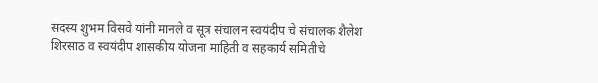सदस्य शुभम विसवे यांनी मानले व सूत्र संचालन स्वयंदीप चे संचालक शैलेश शिरसाठ व स्वयंदीप शासकीय योजना माहिती व सहकार्य समितीचे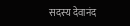सदस्य देवानंद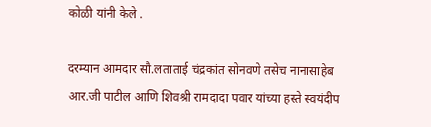कोळी यांनी केले .

दरम्यान आमदार सौ.लताताई चंद्रकांत सोनवणे तसेच नानासाहेब आर.जी पाटील आणि शिवश्री रामदादा पवार यांच्या हस्ते स्वयंदीप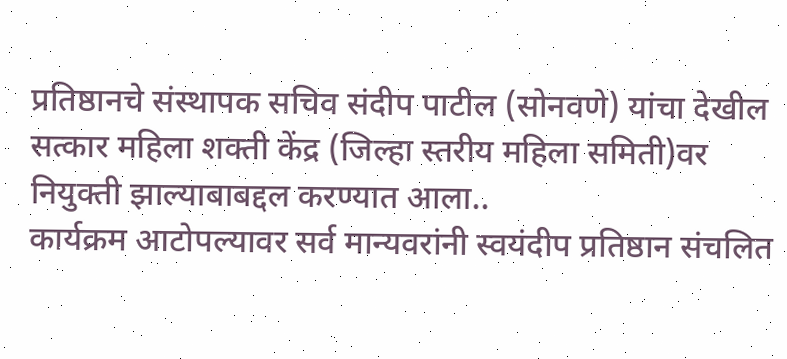प्रतिष्ठानचे संस्थापक सचिव संदीप पाटील (सोनवणे) यांचा देखील सत्कार महिला शक्ती केंद्र (जिल्हा स्तरीय महिला समिती)वर नियुक्ती झाल्याबाबद्दल करण्यात आला..
कार्यक्रम आटोपल्यावर सर्व मान्यवरांनी स्वयंदीप प्रतिष्ठान संचलित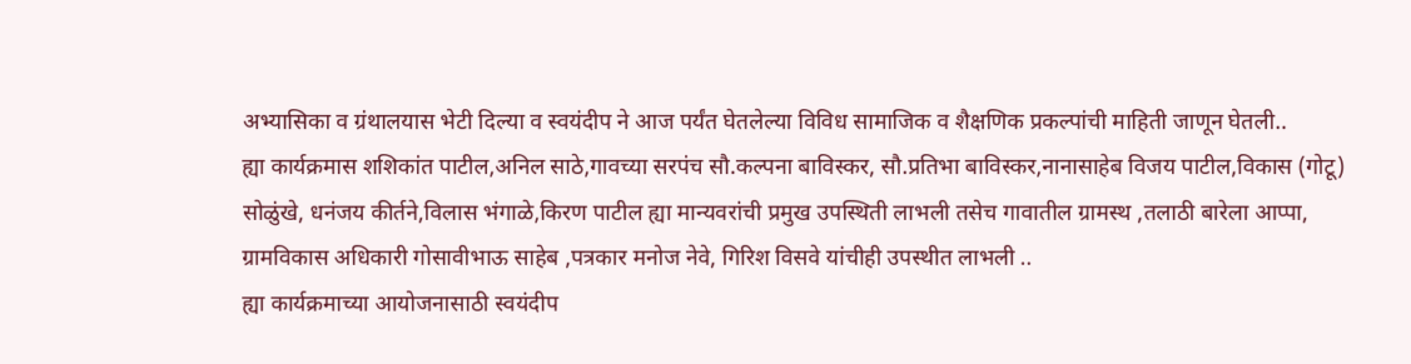अभ्यासिका व ग्रंथालयास भेटी दिल्या व स्वयंदीप ने आज पर्यंत घेतलेल्या विविध सामाजिक व शैक्षणिक प्रकल्पांची माहिती जाणून घेतली..
ह्या कार्यक्रमास शशिकांत पाटील,अनिल साठे,गावच्या सरपंच सौ.कल्पना बाविस्कर, सौ.प्रतिभा बाविस्कर,नानासाहेब विजय पाटील,विकास (गोटू) सोळुंखे, धनंजय कीर्तने,विलास भंगाळे,किरण पाटील ह्या मान्यवरांची प्रमुख उपस्थिती लाभली तसेच गावातील ग्रामस्थ ,तलाठी बारेला आप्पा, ग्रामविकास अधिकारी गोसावीभाऊ साहेब ,पत्रकार मनोज नेवे, गिरिश विसवे यांचीही उपस्थीत लाभली ..
ह्या कार्यक्रमाच्या आयोजनासाठी स्वयंदीप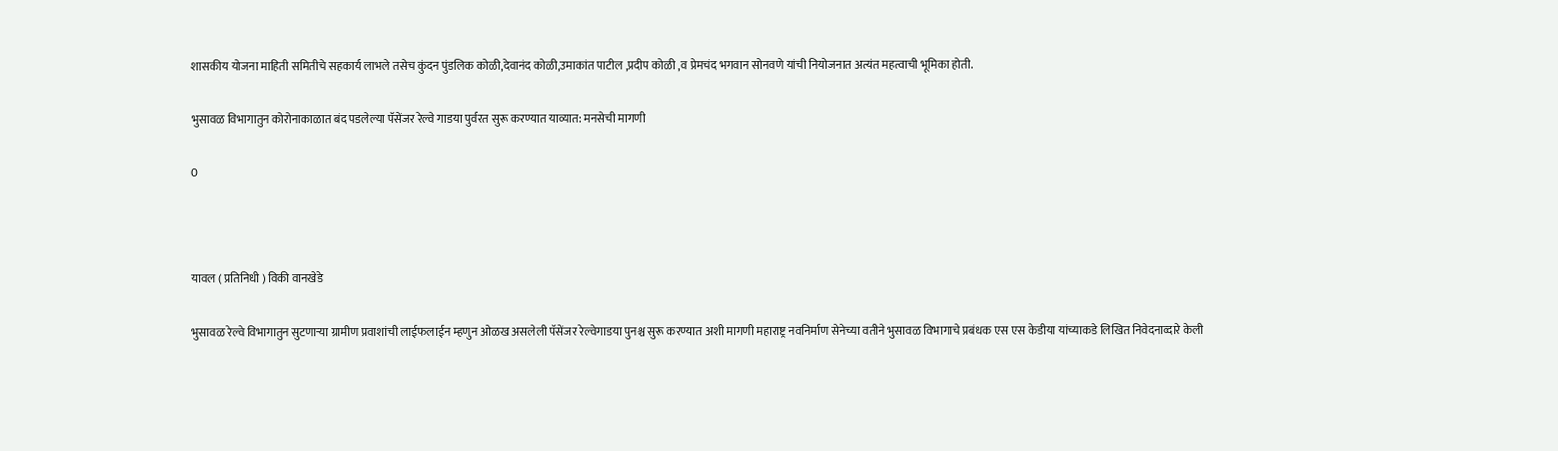शासकीय योजना माहिती समितीचे सहकार्य लाभले तसेच कुंदन पुंडलिक कोळी,देवानंद कोळी,उमाकांत पाटील ,प्रदीप कोळी ,व प्रेमचंद भगवान सोनवणे यांची नियोजनात अत्यंत महत्वाची भूमिका होती.

भुसावळ विभागातुन कोरोनाकाळात बंद पडलेल्या पॅसेंजर रेल्वे गाडया पुर्वरत सुरू करण्यात याव्यात: मनसेची मागणी

0



यावल ( प्रतिनिधी ) विकी वानखेडे

भुसावळ रेल्वे विभागातुन सुटणाऱ्या ग्रामीण प्रवाशांची लाईफलाईन म्हणुन ओळख असलेली पॅसेंजर रेल्वेगाडया पुनश्च सुरू करण्यात अशी मागणी महाराष्ट्र नवनिर्माण सेनेच्या वतीने भुसावळ विभागाचे प्रबंधक एस एस केडीया यांच्याकडे लिखित निवेदनाव्दारे केली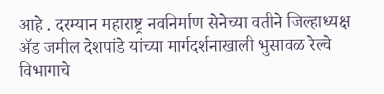आहे . दरम्यान महाराष्ट्र नवनिर्माण सेनेच्या वतीने जिल्हाध्यक्ष ॲड जमील देशपांडे यांच्या मार्गदर्शनाखाली भुसावळ रेल्वे विभागाचे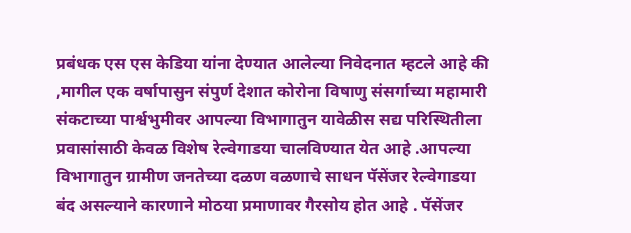प्रबंधक एस एस केडिया यांना देण्यात आलेल्या निवेदनात म्हटले आहे की ,मागील एक वर्षापासुन संपुर्ण देशात कोरोना विषाणु संसर्गाच्या महामारी संकटाच्या पार्श्वभुमीवर आपल्या विभागातुन यावेळीस सद्य परिस्थितीला प्रवासांसाठी केवळ विशेष रेल्वेगाडया चालविण्यात येत आहे .आपल्या विभागातुन ग्रामीण जनतेच्या दळण वळणाचे साधन पॅसेंजर रेल्वेगाडया बंद असल्याने कारणाने मोठया प्रमाणावर गैरसोय होत आहे . पॅसेंजर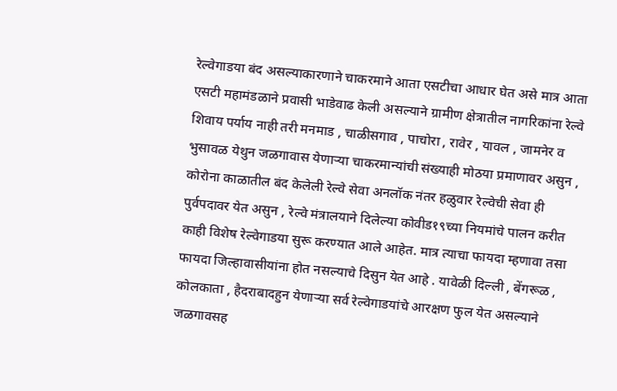रेल्वेगाडया बंद असल्याकारणाने चाकरमाने आता एसटीचा आधार घेत असे मात्र आता एसटी महामंडळाने प्रवासी भाडेवाढ केली असल्याने ग्रामीण क्षेत्रातील नागरिकांना रेल्वे शिवाय पर्याय नाही तरी मनमाड , चाळीसगाव , पाचोरा , रावेर , यावल , जामनेर व भुसावळ येथुन जळगावास येणाऱ्या चाकरमान्यांची संख्याही मोठया प्रमाणावर असुन , कोरोना काळातील बंद केलेली रेल्वे सेवा अनलॉक नंतर हळुवार रेल्वेची सेवा ही पुर्वपदावर येत असुन , रेल्वे मंत्रालयाने दिलेल्या कोवीड१९च्या नियमांचे पालन करीत काही विशेष रेल्वेगाडया सुरू करण्यात आले आहेत. मात्र त्याचा फायदा म्हणावा तसा फायदा जिल्हावासीयांना होत नसल्याचे दिसुन येत आहे . यावेळी दिल्ली , बेंगरूळ , कोलकाता , हैदराबादहुन येणाऱ्या सर्व रेल्वेगाडयांचे आरक्षण फुल येत असल्याने जळगावसह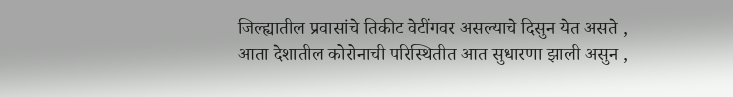जिल्ह्यातील प्रवासांचे तिकीट वेटींगवर असल्याचे दिसुन येत असते , आता देशातील कोरोनाची परिस्थितीत आत सुधारणा झाली असुन ,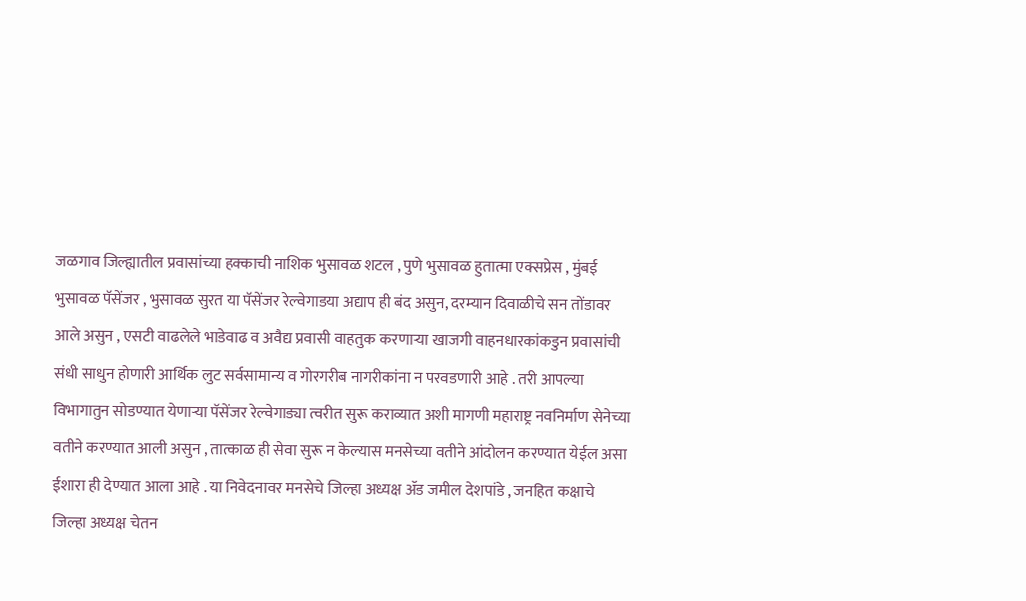जळगाव जिल्ह्यातील प्रवासांच्या हक्काची नाशिक भुसावळ शटल , पुणे भुसावळ हुतात्मा एक्सप्रेस , मुंबई भुसावळ पॅसेंजर , भुसावळ सुरत या पॅसेंजर रेल्वेगाडया अद्याप ही बंद असुन, दरम्यान दिवाळीचे सन तोंडावर आले असुन , एसटी वाढलेले भाडेवाढ व अवैद्य प्रवासी वाहतुक करणाऱ्या खाजगी वाहनधारकांकडुन प्रवासांची संधी साधुन होणारी आर्थिक लुट सर्वसामान्य व गोरगरीब नागरीकांना न परवडणारी आहे . तरी आपल्या विभागातुन सोडण्यात येणाऱ्या पॅसेंजर रेल्वेगाड्या त्वरीत सुरू कराव्यात अशी मागणी महाराष्ट्र नवनिर्माण सेनेच्या वतीने करण्यात आली असुन , तात्काळ ही सेवा सुरू न केल्यास मनसेच्या वतीने आंदोलन करण्यात येईल असा ईशारा ही देण्यात आला आहे . या निवेदनावर मनसेचे जिल्हा अध्यक्ष ॲड जमील देशपांडे , जनहित कक्षाचे जिल्हा अध्यक्ष चेतन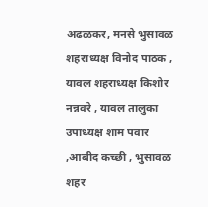अढळकर, मनसे भुसावळ शहराध्यक्ष विनोद पाठक , यावल शहराध्यक्ष किशोर नन्नवरे , यावल तालुका उपाध्यक्ष शाम पवार ,आबीद कच्छी , भुसावळ शहर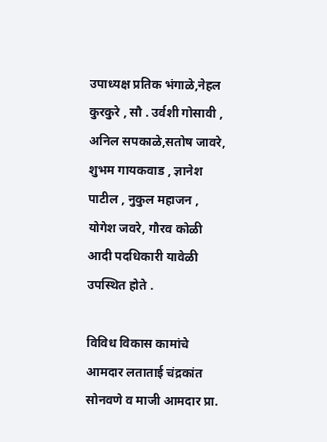उपाध्यक्ष प्रतिक भंगाळे,नेहल कुरकुरे , सौ . उर्वशी गोसावी , अनिल सपकाळे,सतोष जावरे, शुभम गायकवाड , ज्ञानेश पाटील , नुकुल महाजन , योगेश जवरे, गौरव कोळी आदी पदधिकारी यावेळी उपस्थित होते .

विविध विकास कामांचे आमदार लताताई चंद्रकांत सोनवणे व माजी आमदार प्रा.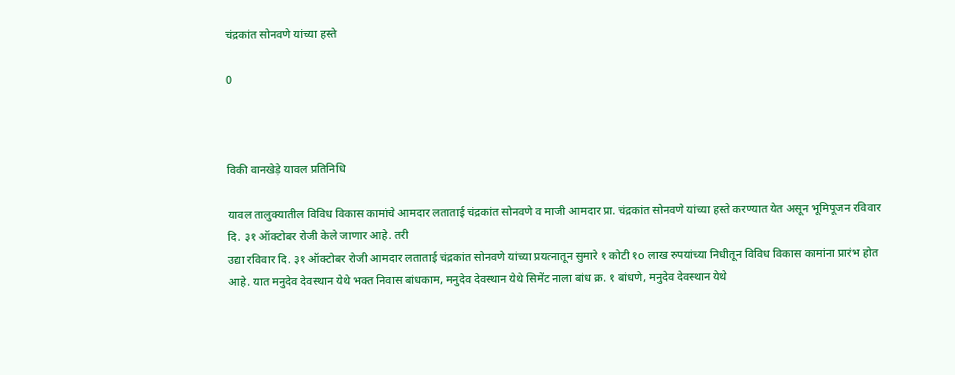चंद्रकांत सोनवणे यांच्या हस्ते

0



विकी वानखेड़े यावल प्रतिनिधि

यावल तालुक्यातील विविध विकास कामांचे आमदार लताताई चंद्रकांत सोनवणे व माजी आमदार प्रा. चंद्रकांत सोनवणे यांच्या हस्ते करण्यात येत असून भूमिपूजन रविवार दि. ३१ ऑक्टोबर रोजी केले जाणार आहे. तरी
उद्या रविवार दि. ३१ ऑक्टोबर रोजी आमदार लताताई चंद्रकांत सोनवणे यांच्या प्रयत्नातून सुमारे १ कोटी १o लाख रुपयांच्या निधीतून विविध विकास कामांना प्रारंभ होत आहे. यात मनुदेव देवस्थान येथे भक्त निवास बांधकाम, मनुदेव देवस्थान येथे सिमेंट नाला बांध क्र. १ बांधणे, मनुदेव देवस्थान येथे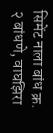सिमेंट नाला बांध क्र. २ बांधणे, वाघझिरा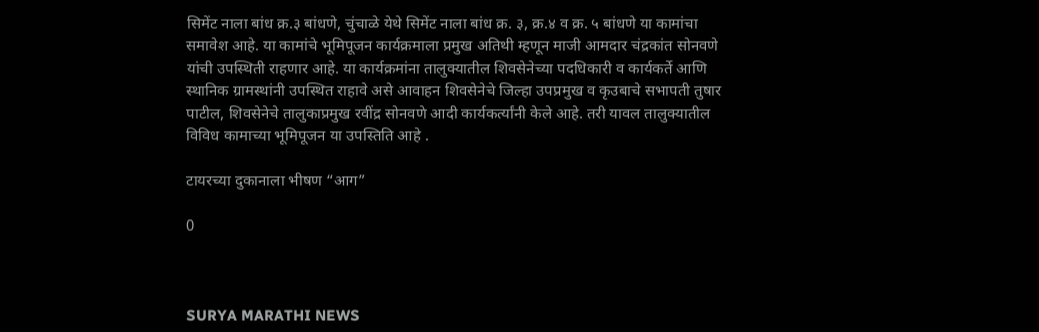सिमेंट नाला बांध क्र.३ बांधणे, चुंचाळे येथे सिमेंट नाला बांध क्र. ३, क्र.४ व क्र. ५ बांधणे या कामांचा समावेश आहे. या कामांचे भूमिपूजन कार्यक्रमाला प्रमुख अतिथी म्हणून माजी आमदार चंद्रकांत सोनवणे यांची उपस्थिती राहणार आहे. या कार्यक्रमांना तालुक्यातील शिवसेनेच्या पदधिकारी व कार्यकर्ते आणि स्थानिक ग्रामस्थांनी उपस्थित राहावे असे आवाहन शिवसेनेचे जिल्हा उपप्रमुख व कृउबाचे सभापती तुषार पाटील, शिवसेनेचे तालुकाप्रमुख रवींद्र सोनवणे आदी कार्यकर्त्यांनी केले आहे. तरी यावल तालुक्यातील विविध कामाच्या भूमिपूजन या उपस्तिति आहे .

टायरच्या दुकानाला भीषण “आग”

0



SURYA MARATHI NEWS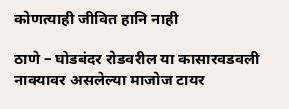कोणत्याही जीवित हानि नाही

ठाणे – घोडबंदर रोडवरील या कासारवडवली नाक्यावर असलेल्या माजोज टायर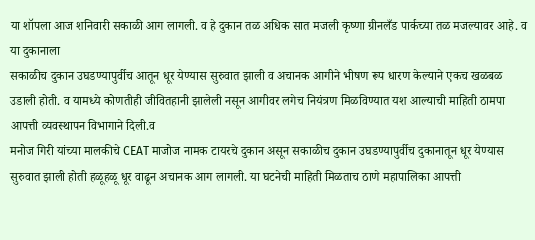या शॉपला आज शनिवारी सकाळी आग लागली. व हे दुकान तळ अधिक सात मजली कृष्णा ग्रीनलँड पार्कच्या तळ मजल्यावर आहे. व या दुकानाला
सकाळीच दुकान उघडण्यापुर्वीच आतून धूर येण्यास सुरुवात झाली व अचानक आगीने भीषण रूप धारण केल्याने एकच खळबळ उडाली होती. व यामध्ये कोणतीही जीवितहानी झालेली नसून आगीवर लगेच नियंत्रण मिळविण्यात यश आल्याची माहिती ठामपा आपत्ती व्यवस्थापन विभागाने दिली.व
मनोज गिरी यांच्या मालकीचे CEAT माजोज नामक टायरचे दुकान असून सकाळीच दुकान उघडण्यापुर्वीच दुकानातून धूर येण्यास सुरुवात झाली होती हळूहळू धूर वाढून अचानक आग लागली. या घटनेची माहिती मिळताच ठाणे महापालिका आपत्ती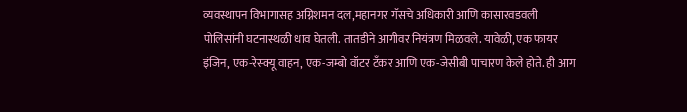व्यवस्थापन विभागासह अग्निशमन दल,महानगर गॅसचे अधिकारी आणि कासारवडवली पोलिसांनी घटनास्थळी धाव घेतली. तातडीने आगीवर नियंत्रण मिळवले. यावेळी, एक फायर इंजिन, एक-रेस्क्यू वाहन, एक-जम्बो वॉटर टँकर आणि एक-जेसीबी पाचारण केले होते. ही आग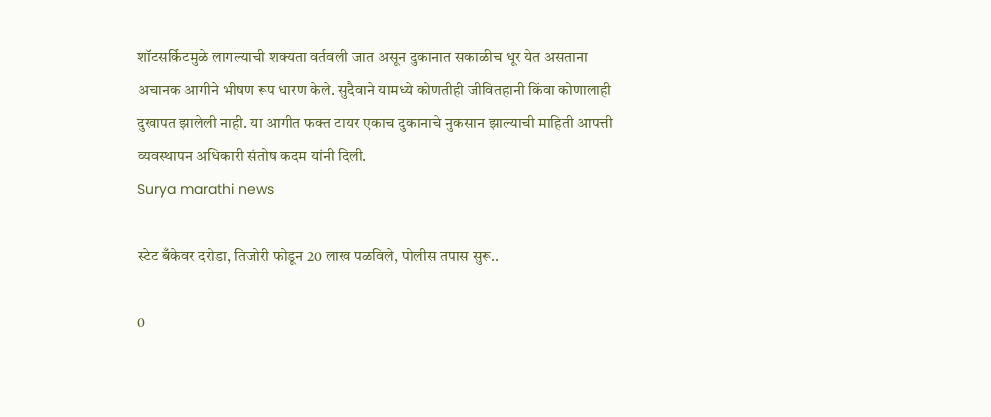शॉटसर्किटमुळे लागल्याची शक्यता वर्तवली जात असून दुकानात सकाळीच धूर येत असताना अचानक आगीने भीषण रूप धारण केले. सुदैवाने यामध्ये कोणतीही जीवितहानी किंवा कोणालाही दुखापत झालेली नाही. या आगीत फक्त टायर एकाच दुकानाचे नुकसान झाल्याची माहिती आपत्ती व्यवस्थापन अधिकारी संतोष कदम यांनी दिली.
Surya marathi news

स्टेट बँकेवर दरोडा, तिजोरी फोडून 20 लाख पळविले, पोलीस तपास सुरू..

0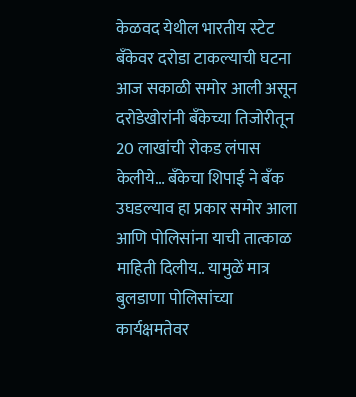केळवद येथील भारतीय स्‍टेट बँकेवर दरोडा टाकल्याची घटना आज सकाळी समोर आली असून दरोडेखोरांनी बँकेच्या तिजोरीतून 20 लाखांची रोकड लंपास केलीये… बँकेचा शिपाई ने बँक उघडल्याव हा प्रकार समोर आला आणि पोलिसांना याची तात्काळ माहिती दिलीय.. यामुळें मात्र बुलडाणा पोलिसांच्या कार्यक्षमतेवर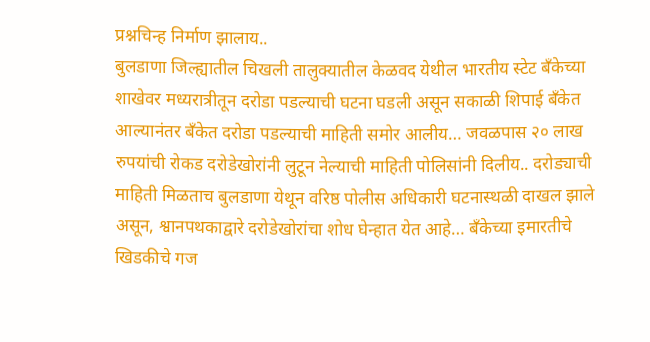प्रश्नचिन्ह निर्माण झालाय..
बुलडाणा जिल्ह्यातील चिखली तालुक्यातील केळवद येथील भारतीय स्‍टेट बँकेच्‍या शाखेवर मध्यरात्रीतून दरोडा पडल्याची घटना घडली असून सकाळी शिपाई बँकेत आल्यानंतर बँकेत दरोडा पडल्याची माहिती समोर आलीय… जवळपास २० लाख रुपयांची रोकड दरोडेखोरांनी लुटून नेल्याची माहिती पोलिसांनी दिलीय.. दरोड्याची माहिती मिळताच बुलडाणा येथून वरिष्ठ पोलीस अधिकारी घटनास्‍थळी दाखल झाले असून, श्वानपथकाद्वारे दरोडेखोरांचा शोध घेन्हात येत आहे… बँकेच्या इमारतीचे खिडकीचे गज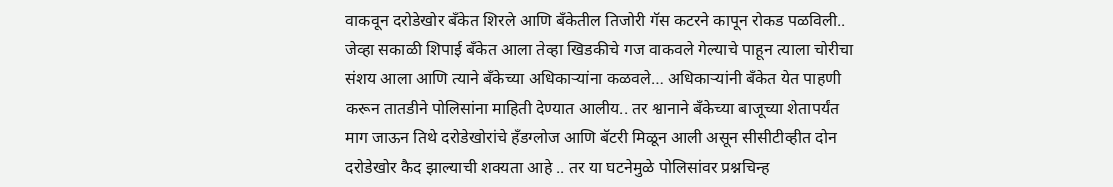वाकवून दरोडेखोर बँकेत शिरले आणि बँकेतील तिजोरी गॅस कटरने कापून रोकड पळविली.. जेव्हा सकाळी शिपाई बँकेत आला तेव्‍हा खिडकीचे गज वाकवले गेल्याचे पाहून त्‍याला चोरीचा संशय आला आणि त्‍याने बँकेच्या अधिकाऱ्यांना कळवले… अधिकाऱ्यांनी बँकेत येत पाहणी करून तातडीने पोलिसांना माहिती देण्यात आलीय.. तर श्वानाने बँकेच्‍या बाजूच्‍या शेतापर्यंत माग जाऊन तिथे दरोडेखोरांचे हँडग्‍लोज आणि बॅटरी मिळून आली असून सीसीटीव्‍हीत दोन दरोडेखोर कैद झाल्याची शक्‍यता आहे .. तर या घटनेमुळे पोलिसांवर प्रश्नचिन्ह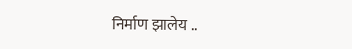निर्माण झालेय ..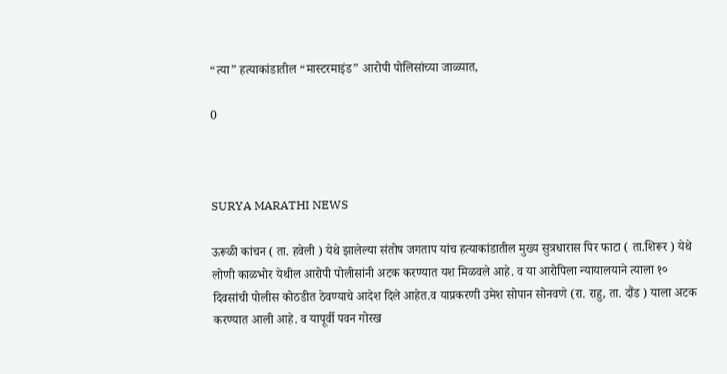“त्या” हत्याकांडातील “मास्टरमाइंड” आरोपी पोलिसांच्या जाळ्यात,

0



SURYA MARATHI NEWS

ऊरूळी कांचन ( ता. हवेली ) येथे झालेल्या संतोष जगताप यांच हत्याकांडातील मुख्य सुत्रधारास पिर फाटा ( ता.शिरूर ) येथे लोणी काळभोर येथील आरोपी पोलीसांनी अटक करण्यात यश मिळवले आहे. व या आरोपिला न्यायालयाने त्याला १० दिवसांची पोलीस कोठडीत ठेवण्याचे आदेश दिले आहेत.व याप्रकरणी उमेश सोपान सोनवणे (रा. राहु, ता. दौंड ) याला अटक करण्यात आली आहे. व यापूर्वी पवन गोरख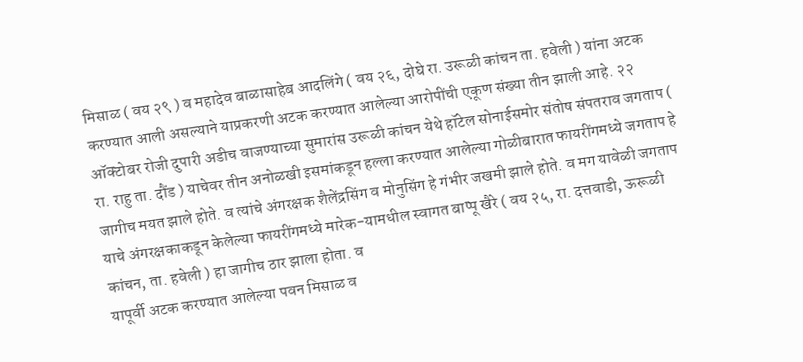मिसाळ ( वय २९ ) व महादेव बाळासाहेब आदलिंगे ( वय २६, दोघे रा. उरूळी कांचन ता. हवेली ) यांना अटक करण्यात आली असल्याने याप्रकरणी अटक करण्यात आलेल्या आरोपींची एकूण संख्या तीन झाली आहे. २२ ऑक्टोबर रोजी दुपारी अडीच वाजण्याच्या सुमारांस उरूळी कांचन येथे हॉटेल सोनाईसमोर संतोष संपतराव जगताप ( रा. राहु ता. दौंड ) याचेवर तीन अनोळखी इसमांकडून हल्ला करण्यात आलेल्या गोळीबारात फायरींगमध्ये जगताप हे जागीच मयत झाले होते. व त्यांचे अंगरक्षक शैलेंद्रसिंग व मोनुसिंग हे गंभीर जखमी झाले होते. व मग यावेळी जगताप याचे अंगरक्षकाकडून केलेल्या फायरींगमध्ये मारेक-यामधील स्वागत बाप्पू खैरे ( वय २५, रा. दत्तवाडी, ऊरूळी कांचन, ता. हवेली ) हा जागीच ठार झाला होता. व
यापूर्वी अटक करण्यात आलेल्या पवन मिसाळ व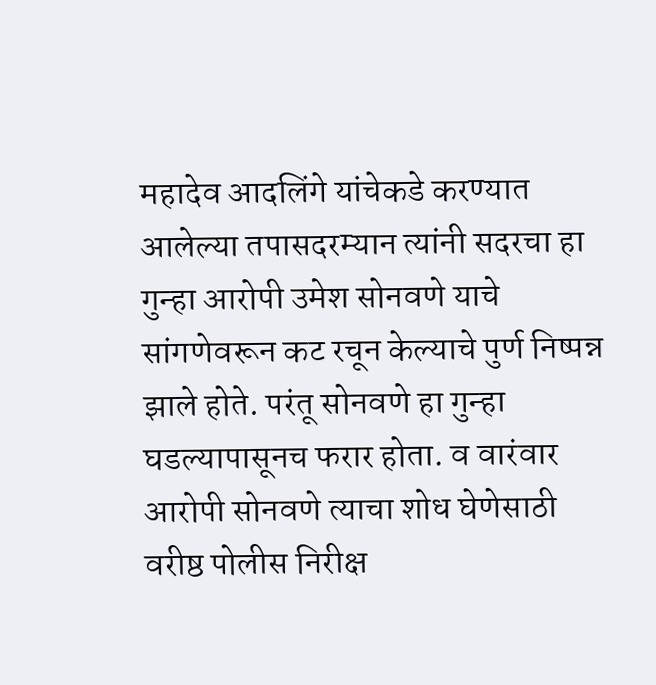महादेव आदलिंगे यांचेकडे करण्यात आलेल्या तपासदरम्यान त्यांनी सदरचा हा गुन्हा आरोपी उमेश सोनवणे याचे सांगणेवरून कट रचून केल्याचे पुर्ण निष्पन्न झाले होते. परंतू सोनवणे हा गुन्हा घडल्यापासूनच फरार होता. व वारंवार आरोपी सोनवणे त्याचा शोध घेणेसाठी वरीष्ठ पोलीस निरीक्ष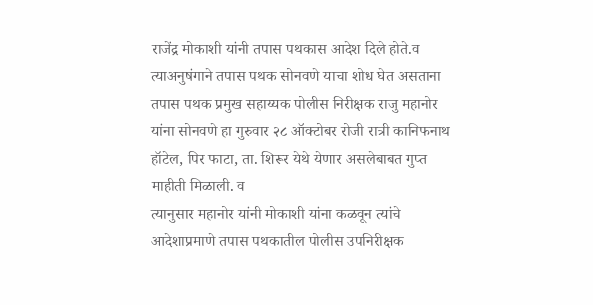राजेंद्र मोकाशी यांनी तपास पथकास आदेश दिले होते.व त्याअनुषंगाने तपास पथक सोनवणे याचा शोध घेत असताना तपास पथक प्रमुख सहाय्यक पोलीस निरीक्षक राजु महानोर यांना सोनवणे हा गुरुवार २८ ऑक्टोबर रोजी रात्री कानिफनाथ हॉटेल, पिर फाटा, ता. शिरूर येथे येणार असलेबाबत गुप्त माहीती मिळाली. व
त्यानुसार महानोर यांनी मोकाशी यांना कळवून त्यांचे आदेशाप्रमाणे तपास पथकातील पोलीस उपनिरीक्षक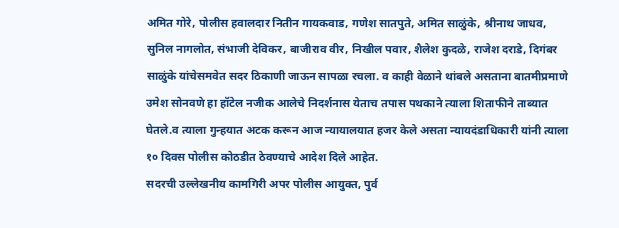अमित गोरे, पोलीस हवालदार नितीन गायकवाड, गणेश सातपुते, अमित साळुंके, श्रीनाथ जाधव, सुनिल नागलोत, संभाजी देविकर, बाजीराव वीर, निखील पवार, शैलेश कुदळे, राजेश दराडे, दिगंबर साळुंके यांचेसमवेत सदर ठिकाणी जाऊन सापळा रचला. व काही वेळाने थांबले असताना बातमीप्रमाणे उमेश सोनवणे हा हॉटेल नजीक आलेचे निदर्शनास येताच तपास पथकाने त्याला शिताफीने ताब्यात घेतले.व त्याला गुन्हयात अटक करून आज न्यायालयात हजर केले असता न्यायदंडाधिकारी यांनी त्याला १० दिवस पोलीस कोठडीत ठेवण्याचे आदेश दिले आहेत.
सदरची उल्लेखनीय कामगिरी अपर पोलीस आयुक्त, पुर्व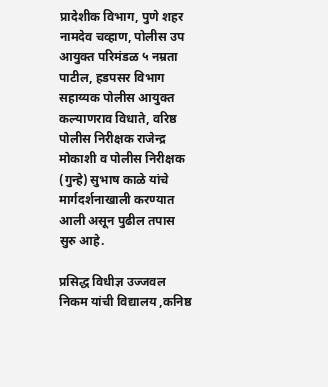प्रादेशीक विभाग, पुणे शहर नामदेव चव्हाण, पोलीस उप आयुक्त परिमंडळ ५ नम्रता पाटील, हडपसर विभाग सहाय्यक पोलीस आयुक्त कल्याणराव विधाते, वरिष्ठ पोलीस निरीक्षक राजेन्द्र मोकाशी व पोलीस निरीक्षक (गुन्हे) सुभाष काळे यांचे मार्गदर्शनाखाली करण्यात आली असून पुढील तपास सुरु आहे.

प्रसिद्ध विधीज्ञ उज्जवल निकम यांची विद्यालय ,कनिष्ठ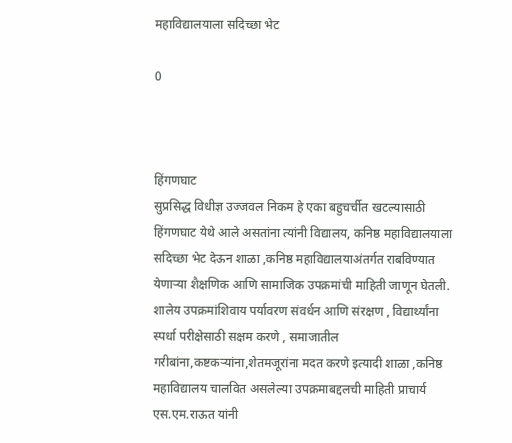महाविद्यालयाला सदिच्छा भेट

0



हिंगणघाट
सुप्रसिद्ध विधीज्ञ उज्जवल निकम हे एका बहुचर्चीत खटल्यासाठी हिंगणघाट येथे आले असतांना त्यांनी विद्यालय, कनिष्ठ महाविद्यालयाला सदिच्छा भेट देऊन शाळा ,कनिष्ठ महाविद्यालयाअंतर्गत राबविण्यात येणाऱ्या शैक्षणिक आणि सामाजिक उपक्रमांची माहिती जाणून घेतली. शालेय उपक्रमांशिवाय पर्यावरण संवर्धन आणि संरक्षण , विद्यार्थ्यांना स्पर्धा परीक्षेसाठी सक्षम करणे , समाजातील गरीबांना,कष्टकऱ्यांना,शेतमजूरांना मदत करणे इत्यादी शाळा ,कनिष्ठ महाविद्यालय चालवित असलेल्या उपक्रमाबद्दलची माहिती प्राचार्य एस.एम.राऊत यांनी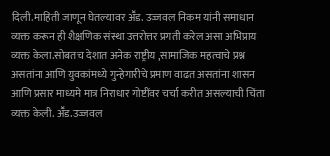दिली.माहिती जाणून घेतल्यावर अॕड. उज्जवल निकम यांनी समाधान व्यक्त करून ही शैक्षणिक संस्था उत्तरोत्तर प्रगती करेल असा अभिप्राय व्यक्त केला.सोबतच देशात अनेक राष्ट्रीय ,सामाजिक महत्वाचे प्रश्न असतांना आणि युवकांमध्ये गुन्हेगारीचे प्रमाण वाढत असतांना शासन आणि प्रसार माध्यमे मात्र निराधार गोष्टींवर चर्चा करीत असल्याची चिंता व्यक्त केली. अॕड.उज्जवल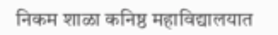निकम शाळा कनिष्ठ महाविद्यालयात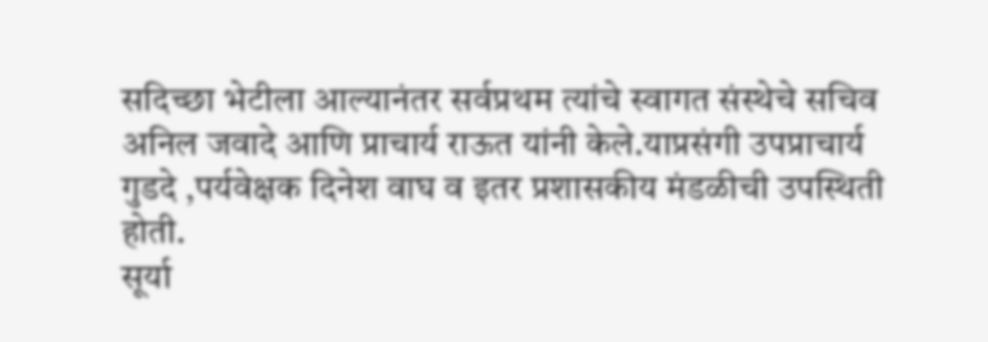सदिच्छा भेटीला आल्यानंतर सर्वप्रथम त्यांचे स्वागत संस्थेचे सचिव अनिल जवादे आणि प्राचार्य राऊत यांनी केले.याप्रसंगी उपप्राचार्य गुडदे ,पर्यवेक्षक दिनेश वाघ व इतर प्रशासकीय मंडळीची उपस्थिती होती.
सूर्या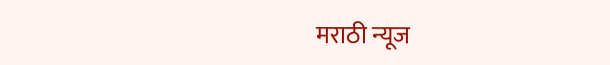मराठी न्यूज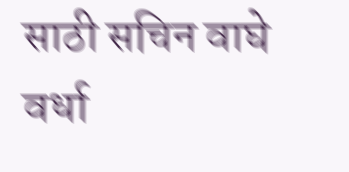साठी सचिन वाघे वर्धा